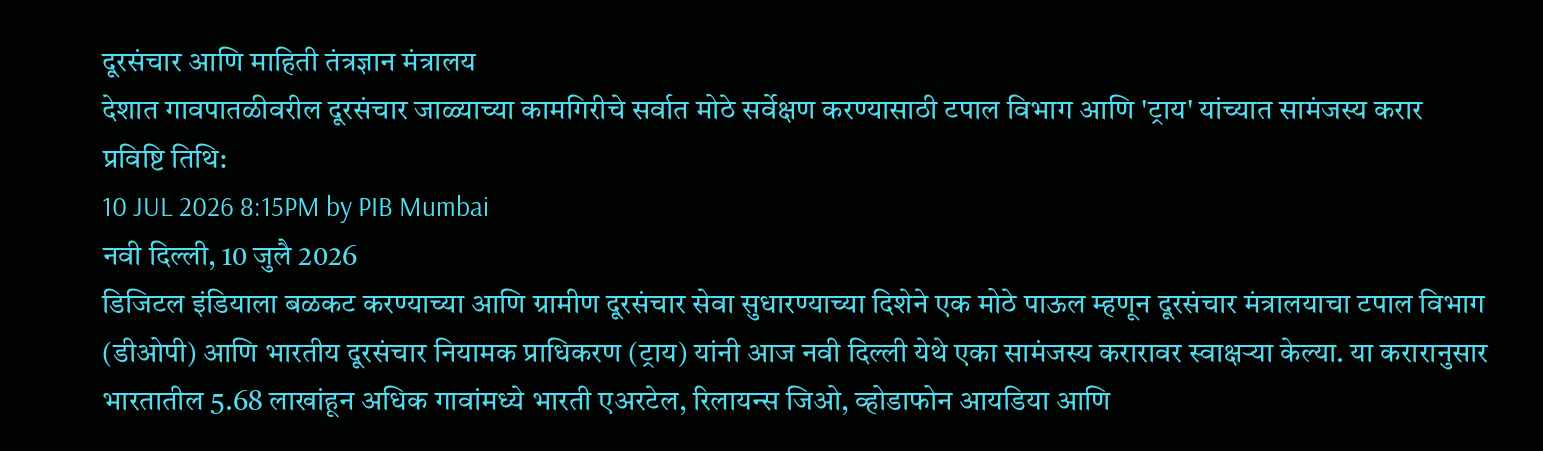दूरसंचार आणि माहिती तंत्रज्ञान मंत्रालय
देशात गावपातळीवरील दूरसंचार जाळ्याच्या कामगिरीचे सर्वात मोठे सर्वेक्षण करण्यासाठी टपाल विभाग आणि 'ट्राय' यांच्यात सामंजस्य करार
प्रविष्टि तिथि:
10 JUL 2026 8:15PM by PIB Mumbai
नवी दिल्ली, 10 जुलै 2026
डिजिटल इंडियाला बळकट करण्याच्या आणि ग्रामीण दूरसंचार सेवा सुधारण्याच्या दिशेने एक मोठे पाऊल म्हणून दूरसंचार मंत्रालयाचा टपाल विभाग (डीओपी) आणि भारतीय दूरसंचार नियामक प्राधिकरण (ट्राय) यांनी आज नवी दिल्ली येथे एका सामंजस्य करारावर स्वाक्षऱ्या केल्या. या करारानुसार भारतातील 5.68 लाखांहून अधिक गावांमध्ये भारती एअरटेल, रिलायन्स जिओ, व्होडाफोन आयडिया आणि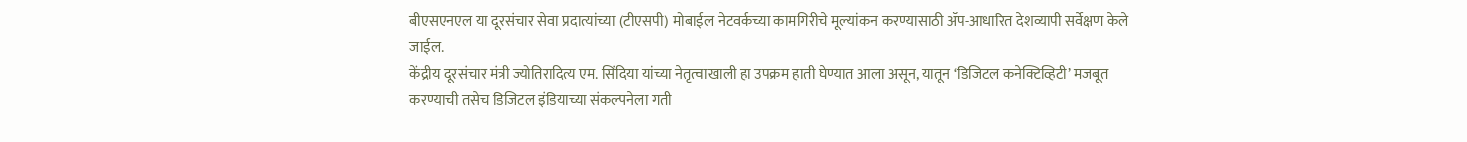बीएसएनएल या दूरसंचार सेवा प्रदात्यांच्या (टीएसपी) मोबाईल नेटवर्कच्या कामगिरीचे मूल्यांकन करण्यासाठी ॲप-आधारित देशव्यापी सर्वेक्षण केले जाईल.
केंद्रीय दूरसंचार मंत्री ज्योतिरादित्य एम. सिंदिया यांच्या नेतृत्वाखाली हा उपक्रम हाती घेण्यात आला असून, यातून ‘डिजिटल कनेक्टिव्हिटी’ मजबूत करण्याची तसेच डिजिटल इंडियाच्या संकल्पनेला गती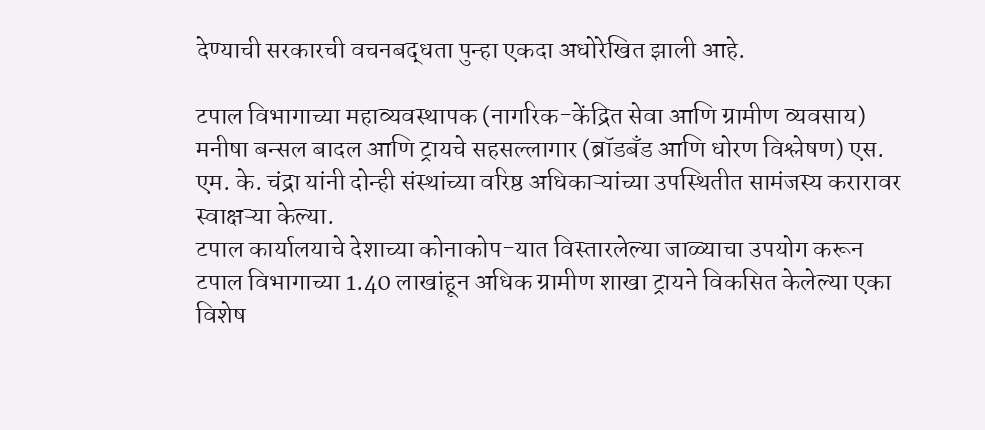देण्याची सरकारची वचनबद्धता पुन्हा एकदा अधोरेखित झाली आहे.

टपाल विभागाच्या महाव्यवस्थापक (नागरिक-केंद्रित सेवा आणि ग्रामीण व्यवसाय) मनीषा बन्सल बादल आणि ट्रायचे सहसल्लागार (ब्रॉडबँड आणि धोरण विश्लेषण) एस. एम. के. चंद्रा यांनी दोन्ही संस्थांच्या वरिष्ठ अधिकाऱ्यांच्या उपस्थितीत सामंजस्य करारावर स्वाक्षऱ्या केल्या.
टपाल कार्यालयाचे देशाच्या कोनाकोप-यात विस्तारलेल्या जाळ्याचा उपयोग करून टपाल विभागाच्या 1.40 लाखांहून अधिक ग्रामीण शाखा ट्रायने विकसित केलेल्या एका विशेष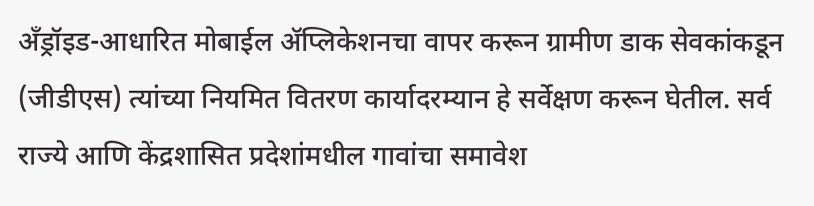अँड्रॉइड-आधारित मोबाईल ॲप्लिकेशनचा वापर करून ग्रामीण डाक सेवकांकडून (जीडीएस) त्यांच्या नियमित वितरण कार्यादरम्यान हे सर्वेक्षण करून घेतील. सर्व राज्ये आणि केंद्रशासित प्रदेशांमधील गावांचा समावेश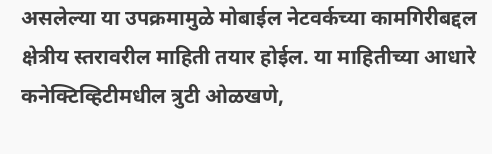असलेल्या या उपक्रमामुळे मोबाईल नेटवर्कच्या कामगिरीबद्दल क्षेत्रीय स्तरावरील माहिती तयार होईल. या माहितीच्या आधारे कनेक्टिव्हिटीमधील त्रुटी ओळखणे,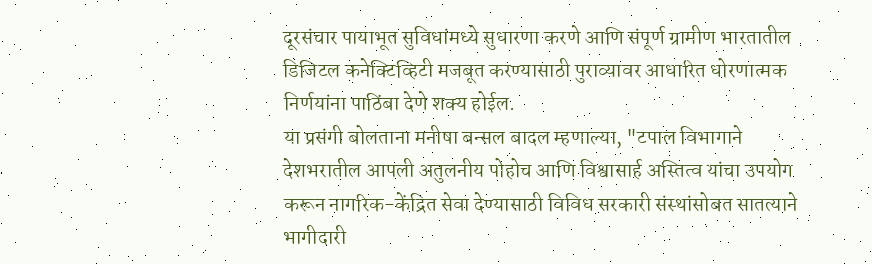दूरसंचार पायाभूत सुविधांमध्ये सुधारणा करणे आणि संपूर्ण ग्रामीण भारतातील डिजिटल कनेक्टिव्हिटी मजबूत करण्यासाठी पुराव्यावर आधारित धोरणात्मक निर्णयांना पाठिंबा देणे शक्य होईल.
या प्रसंगी बोलताना मनीषा बन्सल बादल म्हणाल्या, "टपाल विभागाने देशभरातील आपली अतुलनीय पोहोच आणि विश्वासार्ह अस्तित्व यांचा उपयोग करून नागरिक-केंद्रित सेवा देण्यासाठी विविध सरकारी संस्थांसोबत सातत्याने भागीदारी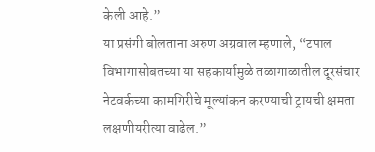केली आहे.”
या प्रसंगी बोलताना अरुण अग्रवाल म्हणाले, “टपाल विभागासोबतच्या या सहकार्यामुळे तळागाळातील दूरसंचार नेटवर्कच्या कामगिरीचे मूल्यांकन करण्याची ट्रायची क्षमता लक्षणीयरीत्या वाढेल.”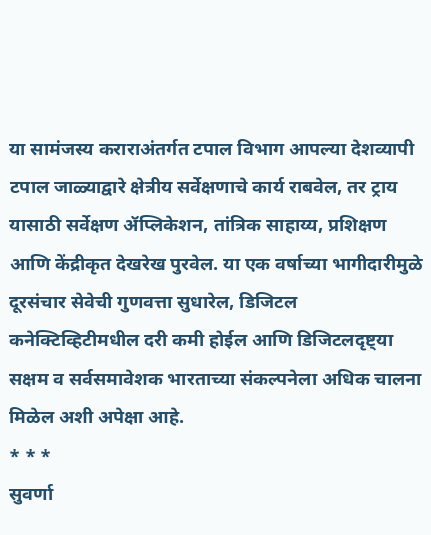या सामंजस्य कराराअंतर्गत टपाल विभाग आपल्या देशव्यापी टपाल जाळ्याद्वारे क्षेत्रीय सर्वेक्षणाचे कार्य राबवेल, तर ट्राय यासाठी सर्वेक्षण ॲप्लिकेशन, तांत्रिक साहाय्य, प्रशिक्षण आणि केंद्रीकृत देखरेख पुरवेल. या एक वर्षाच्या भागीदारीमुळे दूरसंचार सेवेची गुणवत्ता सुधारेल, डिजिटल कनेक्टिव्हिटीमधील दरी कमी होईल आणि डिजिटलदृष्ट्या सक्षम व सर्वसमावेशक भारताच्या संकल्पनेला अधिक चालना मिळेल अशी अपेक्षा आहे.
* * *
सुवर्णा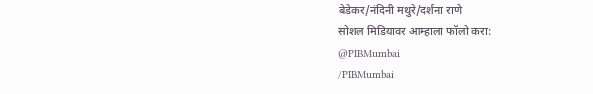बेडेकर/नंदिनी मथुरे/दर्शना राणे
सोशल मिडियावर आम्हाला फॉलो करा:
@PIBMumbai
/PIBMumbai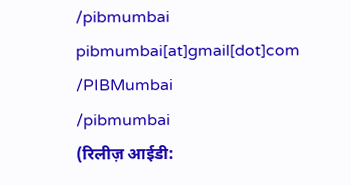/pibmumbai
pibmumbai[at]gmail[dot]com
/PIBMumbai
/pibmumbai
(रिलीज़ आईडी: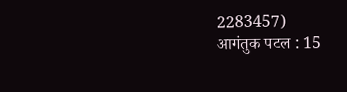2283457)
आगंतुक पटल : 15